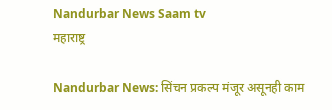Nandurbar News Saam tv
महाराष्ट्र

Nandurbar News: सिंचन प्रकल्प मंजूर असूनही काम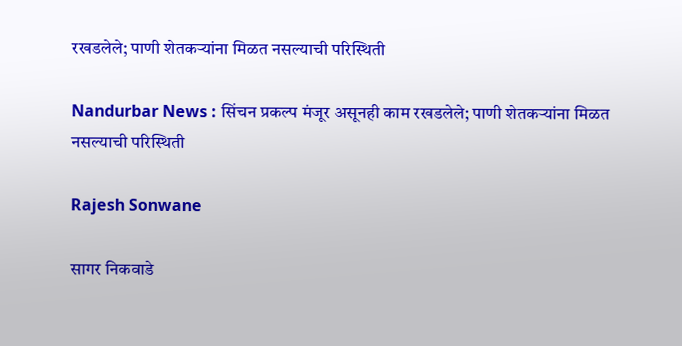रखडलेले; पाणी शेतकऱ्यांना मिळत नसल्याची परिस्थिती

Nandurbar News : सिंचन प्रकल्प मंजूर असूनही काम रखडलेले; पाणी शेतकऱ्यांना मिळत नसल्याची परिस्थिती

Rajesh Sonwane

सागर निकवाडे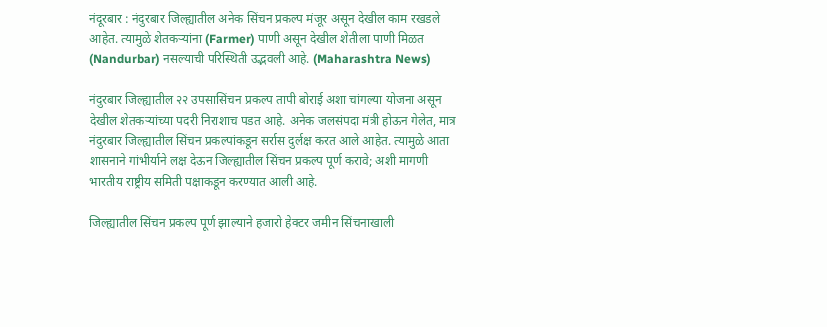नंदूरबार : नंदुरबार जिल्ह्यातील अनेक सिंचन प्रकल्प मंजूर असून देखील काम रखडले आहेत. त्यामुळे शेतकऱ्यांना (Farmer) पाणी असून देखील शेतीला पाणी मिळत (Nandurbar) नसल्याची परिस्थिती उद्भवली आहे. (Maharashtra News)

नंदुरबार जिल्ह्यातील २२ उपसासिंचन प्रकल्प तापी बोराई अशा चांगल्या योजना असून देखील शेतकऱ्यांच्या पदरी निराशाच पडत आहे. अनेक जलसंपदा मंत्री होऊन गेलेत, मात्र नंदुरबार जिल्ह्यातील सिंचन प्रकल्पांकडून सर्रास दुर्लक्ष करत आले आहेत. त्यामुळे आता शासनाने गांभीर्याने लक्ष देऊन जिल्ह्यातील सिंचन प्रकल्प पूर्ण करावे; अशी मागणी भारतीय राष्ट्रीय समिती पक्षाकडून करण्यात आली आहे.

जिल्ह्यातील सिंचन प्रकल्प पूर्ण झाल्याने हजारो हेक्टर जमीन सिंचनाखाली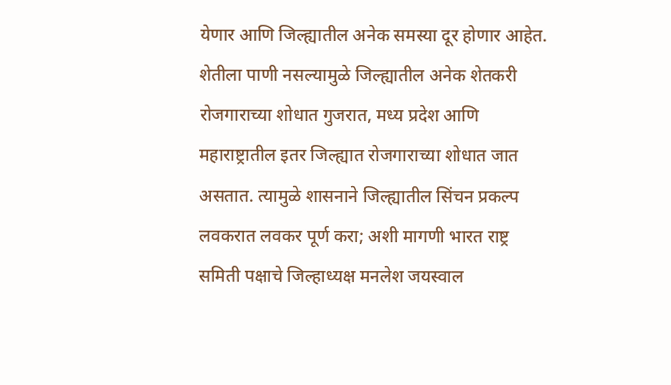येणार आणि जिल्ह्यातील अनेक समस्या दूर होणार आहेत. शेतीला पाणी नसल्यामुळे जिल्ह्यातील अनेक शेतकरी रोजगाराच्या शोधात गुजरात, मध्य प्रदेश आणि महाराष्ट्रातील इतर जिल्ह्यात रोजगाराच्या शोधात जात असतात. त्यामुळे शासनाने जिल्ह्यातील सिंचन प्रकल्प लवकरात लवकर पूर्ण करा; अशी मागणी भारत राष्ट्र समिती पक्षाचे जिल्हाध्यक्ष मनलेश जयस्वाल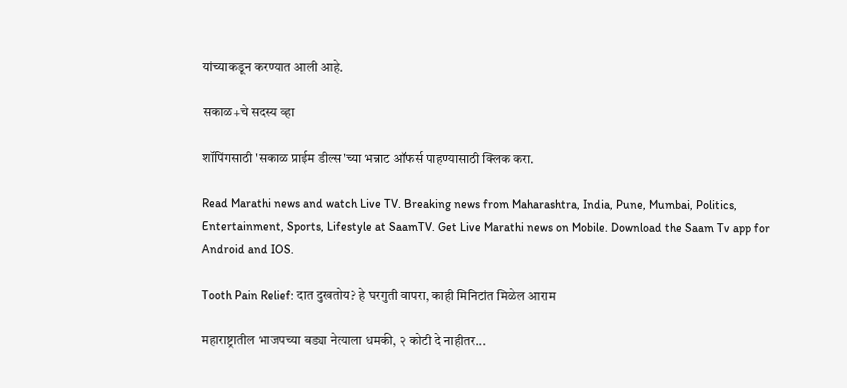यांच्याकडून करण्यात आली आहे.

सकाळ+चे सदस्य व्हा

शॉपिंगसाठी 'सकाळ प्राईम डील्स'च्या भन्नाट ऑफर्स पाहण्यासाठी क्लिक करा.

Read Marathi news and watch Live TV. Breaking news from Maharashtra, India, Pune, Mumbai, Politics, Entertainment, Sports, Lifestyle at SaamTV. Get Live Marathi news on Mobile. Download the Saam Tv app for Android and IOS.

Tooth Pain Relief: दात दुखतोय? हे घरगुती वापरा, काही मिनिटांत मिळेल आराम

महाराष्ट्रातील भाजपच्या बड्या नेत्याला धमकी, २ कोटी दे नाहीतर...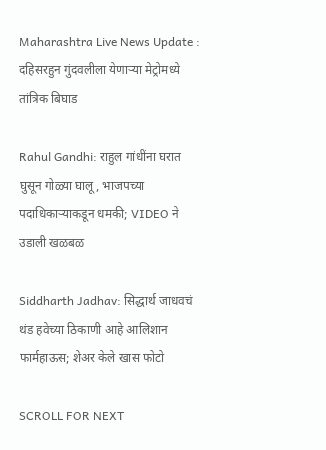Maharashtra Live News Update : दहिसरहुन गुंदवलीला येणाऱ्या मेट्रोमध्ये तांत्रिक बिघाड

Rahul Gandhi: राहुल गांधींना घरात घुसून गोळ्या घालू, भाजपच्या पदाधिकाऱ्याकडून धमकी; VIDEO ने उडाली खळबळ

Siddharth Jadhav: सिद्धार्थ जाधवचं थंड हवेच्या ठिकाणी आहे आलिशान फार्महाऊस; शेअर केले खास फोटो

SCROLL FOR NEXT